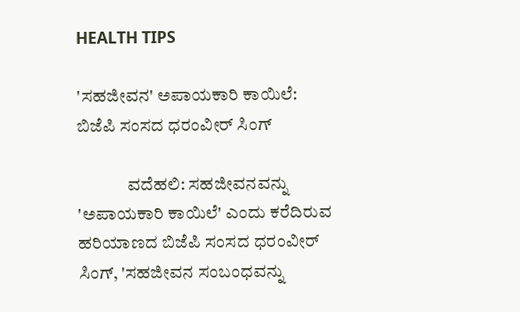HEALTH TIPS

'ಸಹಜೀವನ' ಅಪಾಯಕಾರಿ ಕಾಯಿಲೆ: ಬಿಜೆಪಿ ಸಂಸದ ಧರಂವೀರ್‌ ಸಿಂಗ್‌

              ವದೆಹಲಿ: ಸಹಜೀವನವನ್ನು 'ಅಪಾಯಕಾರಿ ಕಾಯಿಲೆ' ಎಂದು ಕರೆದಿರುವ ಹರಿಯಾಣದ ಬಿಜೆಪಿ ಸಂಸದ ಧರಂವೀರ್‌ ಸಿಂಗ್‌, 'ಸಹಜೀವನ ಸಂಬಂಧವನ್ನು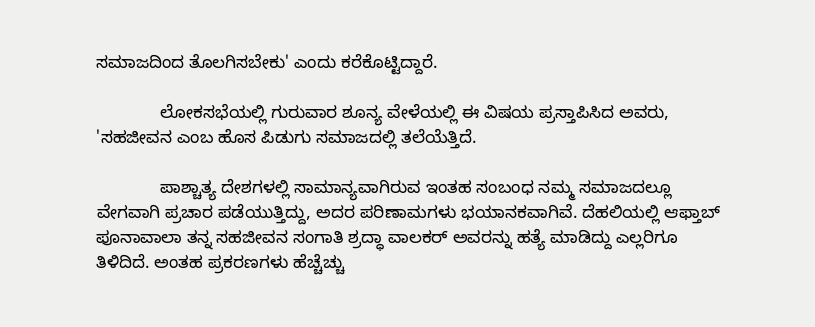ಸಮಾಜದಿಂದ ತೊಲಗಿಸಬೇಕು' ಎಂದು ಕರೆಕೊಟ್ಟಿದ್ದಾರೆ.

             ಲೋಕಸಭೆಯಲ್ಲಿ ಗುರುವಾರ ಶೂನ್ಯ ವೇಳೆಯಲ್ಲಿ ಈ ವಿಷಯ ಪ್ರಸ್ತಾಪಿಸಿದ ಅವರು, 'ಸಹಜೀವನ ಎಂಬ ಹೊಸ ಪಿಡುಗು ಸಮಾಜದಲ್ಲಿ ತಲೆಯೆತ್ತಿದೆ.

             ಪಾಶ್ಚಾತ್ಯ ದೇಶಗಳಲ್ಲಿ ಸಾಮಾನ್ಯವಾಗಿರುವ ಇಂತಹ ಸಂಬಂಧ ನಮ್ಮ ಸಮಾಜದಲ್ಲೂ ವೇಗವಾಗಿ ಪ್ರಚಾರ ಪಡೆಯುತ್ತಿದ್ದು, ಅದರ ಪರಿಣಾಮಗಳು ಭಯಾನಕವಾಗಿವೆ. ದೆಹಲಿಯಲ್ಲಿ ಆಫ್ತಾಬ್‌ ಪೂನಾವಾಲಾ ತನ್ನ ಸಹಜೀವನ ಸಂಗಾತಿ ಶ್ರದ್ಧಾ ವಾಲಕರ್ ಅವರನ್ನು ಹತ್ಯೆ ಮಾಡಿದ್ದು ಎಲ್ಲರಿಗೂ ತಿಳಿದಿದೆ. ಅಂತಹ ಪ್ರಕರಣಗಳು ಹೆಚ್ಚೆಚ್ಚು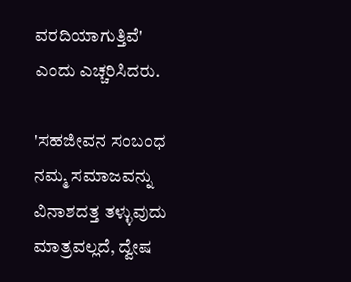ವರದಿಯಾಗುತ್ತಿವೆ' ಎಂದು ಎಚ್ಚರಿಸಿದರು.

'ಸಹಜೀವನ ಸಂಬಂಧ ನಮ್ಮ ಸಮಾಜವನ್ನು ವಿನಾಶದತ್ತ ತಳ್ಳುವುದು ಮಾತ್ರವಲ್ಲದೆ, ದ್ವೇಷ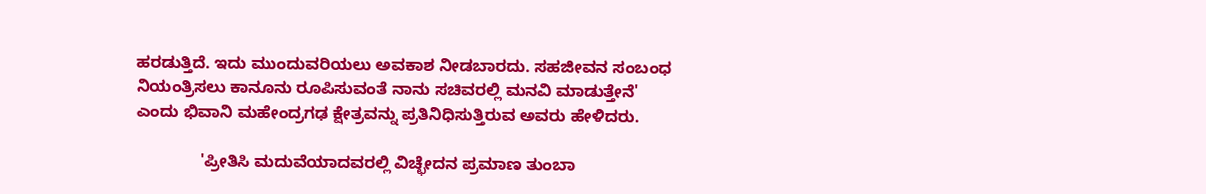ಹರಡುತ್ತಿದೆ. ಇದು ಮುಂದುವರಿಯಲು ಅವಕಾಶ ನೀಡಬಾರದು. ಸಹಜೀವನ ಸಂಬಂಧ ನಿಯಂತ್ರಿಸಲು ಕಾನೂನು ರೂಪಿಸುವಂತೆ ನಾನು ಸಚಿವರಲ್ಲಿ ಮನವಿ ಮಾಡುತ್ತೇನೆ' ಎಂದು ಭಿವಾನಿ ಮಹೇಂದ್ರಗಢ ಕ್ಷೇತ್ರವನ್ನು ಪ್ರತಿನಿಧಿಸುತ್ತಿರುವ ಅವರು ಹೇಳಿದರು.

              'ಪ್ರೀತಿಸಿ ಮದುವೆಯಾದವರಲ್ಲಿ ವಿಚ್ಛೇದನ ಪ್ರಮಾಣ ತುಂಬಾ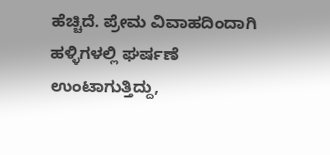ಹೆಚ್ಚಿದೆ. ಪ್ರೇಮ ವಿವಾಹದಿಂದಾಗಿ ಹಳ್ಳಿಗಳಲ್ಲಿ ಘರ್ಷಣೆ ಉಂಟಾಗುತ್ತಿದ್ದು,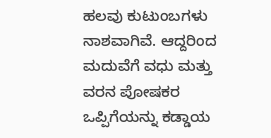ಹಲವು ಕುಟುಂಬಗಳು ನಾಶವಾಗಿವೆ. ಆದ್ದರಿಂದ ಮದುವೆಗೆ ವಧು ಮತ್ತು ವರನ ಪೋಷಕರ ಒಪ್ಪಿಗೆಯನ್ನು ಕಡ್ಡಾಯ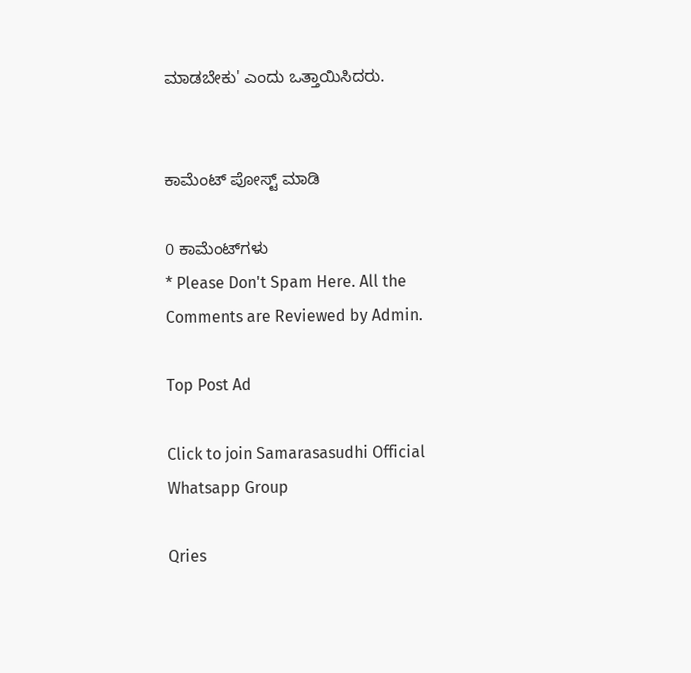ಮಾಡಬೇಕು' ಎಂದು ಒತ್ತಾಯಿಸಿದರು.


ಕಾಮೆಂಟ್‌‌ ಪೋಸ್ಟ್‌ ಮಾಡಿ

0 ಕಾಮೆಂಟ್‌ಗಳು
* Please Don't Spam Here. All the Comments are Reviewed by Admin.

Top Post Ad

Click to join Samarasasudhi Official Whatsapp Group

Qries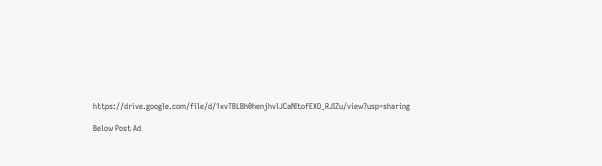https://drive.google.com/file/d/1xvTBLBh0henjhvlJCaNItofEXO_RJIZu/view?usp=sharing

Below Post Ad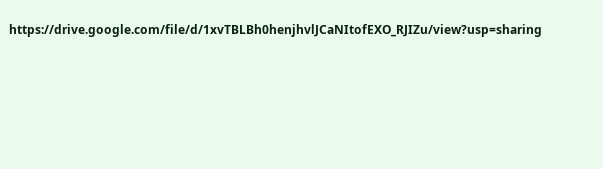https://drive.google.com/file/d/1xvTBLBh0henjhvlJCaNItofEXO_RJIZu/view?usp=sharing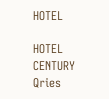HOTEL

HOTEL
CENTURY
Qries